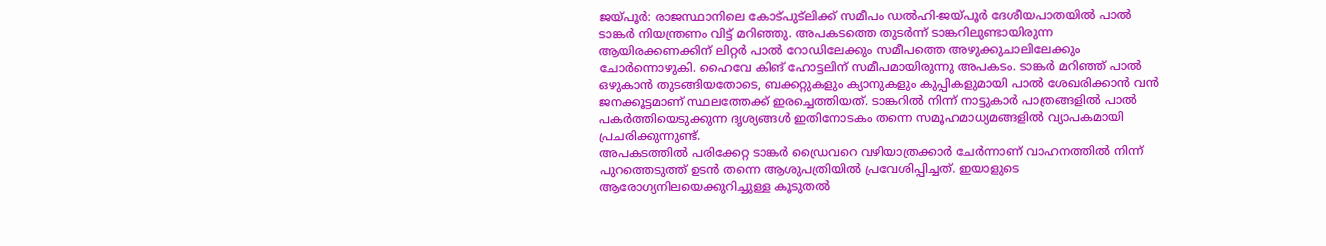ജയ്പൂർ: രാജസ്ഥാനിലെ കോട്പുട്ലിക്ക് സമീപം ഡൽഹി-ജയ്പൂർ ദേശീയപാതയിൽ പാൽ ടാങ്കർ നിയന്ത്രണം വിട്ട് മറിഞ്ഞു. അപകടത്തെ തുടർന്ന് ടാങ്കറിലുണ്ടായിരുന്ന ആയിരക്കണക്കിന് ലിറ്റർ പാൽ റോഡിലേക്കും സമീപത്തെ അഴുക്കുചാലിലേക്കും ചോർന്നൊഴുകി. ഹൈവേ കിങ് ഹോട്ടലിന് സമീപമായിരുന്നു അപകടം. ടാങ്കർ മറിഞ്ഞ് പാൽ ഒഴുകാൻ തുടങ്ങിയതോടെ, ബക്കറ്റുകളും ക്യാനുകളും കുപ്പികളുമായി പാൽ ശേഖരിക്കാൻ വൻ ജനക്കൂട്ടമാണ് സ്ഥലത്തേക്ക് ഇരച്ചെത്തിയത്. ടാങ്കറിൽ നിന്ന് നാട്ടുകാർ പാത്രങ്ങളിൽ പാൽ പകർത്തിയെടുക്കുന്ന ദൃശ്യങ്ങൾ ഇതിനോടകം തന്നെ സമൂഹമാധ്യമങ്ങളിൽ വ്യാപകമായി പ്രചരിക്കുന്നുണ്ട്.
അപകടത്തിൽ പരിക്കേറ്റ ടാങ്കർ ഡ്രൈവറെ വഴിയാത്രക്കാർ ചേർന്നാണ് വാഹനത്തിൽ നിന്ന് പുറത്തെടുത്ത് ഉടൻ തന്നെ ആശുപത്രിയിൽ പ്രവേശിപ്പിച്ചത്. ഇയാളുടെ ആരോഗ്യനിലയെക്കുറിച്ചുള്ള കൂടുതൽ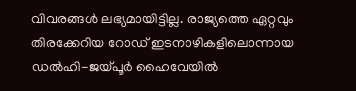വിവരങ്ങൾ ലഭ്യമായിട്ടില്ല. രാജ്യത്തെ ഏറ്റവും തിരക്കേറിയ റോഡ് ഇടനാഴികളിലൊന്നായ ഡൽഹി-ജയ്പൂർ ഹൈവേയിൽ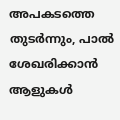അപകടത്തെ തുടർന്നും, പാൽ ശേഖരിക്കാൻ ആളുകൾ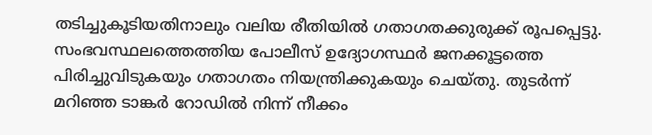തടിച്ചുകൂടിയതിനാലും വലിയ രീതിയിൽ ഗതാഗതക്കുരുക്ക് രൂപപ്പെട്ടു. സംഭവസ്ഥലത്തെത്തിയ പോലീസ് ഉദ്യോഗസ്ഥർ ജനക്കൂട്ടത്തെ പിരിച്ചുവിടുകയും ഗതാഗതം നിയന്ത്രിക്കുകയും ചെയ്തു. തുടർന്ന് മറിഞ്ഞ ടാങ്കർ റോഡിൽ നിന്ന് നീക്കം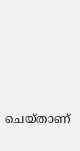ചെയ്താണ്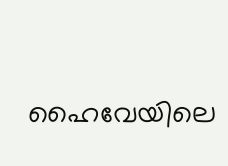ഹൈവേയിലെ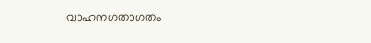വാഹനഗതാഗതം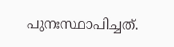പുനഃസ്ഥാപിച്ചത്.